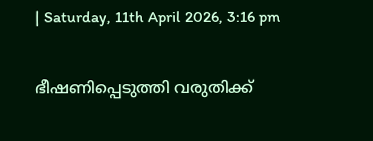| Saturday, 11th April 2026, 3:16 pm

ഭീഷണിപ്പെടുത്തി വരുതിക്ക്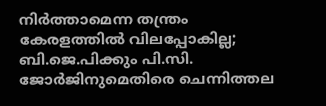നിര്‍ത്താമെന്ന തന്ത്രം കേരളത്തില്‍ വിലപ്പോകില്ല; ബി.ജെ.പിക്കും പി.സി. ജോര്‍ജിനുമെതിരെ ചെന്നിത്തല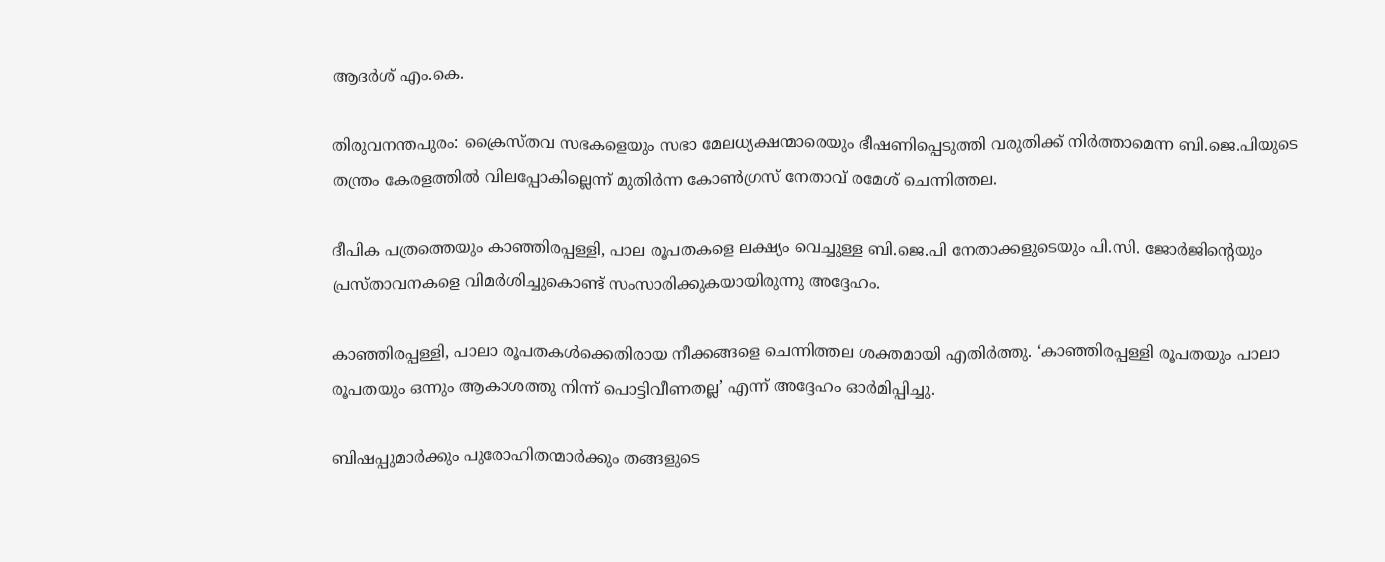ആദര്‍ശ് എം.കെ.

തിരുവനന്തപുരം: ക്രൈസ്തവ സഭകളെയും സഭാ മേലധ്യക്ഷന്മാരെയും ഭീഷണിപ്പെടുത്തി വരുതിക്ക് നിര്‍ത്താമെന്ന ബി.ജെ.പിയുടെ തന്ത്രം കേരളത്തില്‍ വിലപ്പോകില്ലെന്ന് മുതിര്‍ന്ന കോണ്‍ഗ്രസ് നേതാവ് രമേശ് ചെന്നിത്തല.

ദീപിക പത്രത്തെയും കാഞ്ഞിരപ്പള്ളി, പാല രൂപതകളെ ലക്ഷ്യം വെച്ചുള്ള ബി.ജെ.പി നേതാക്കളുടെയും പി.സി. ജോര്‍ജിന്റെയും പ്രസ്താവനകളെ വിമര്‍ശിച്ചുകൊണ്ട് സംസാരിക്കുകയായിരുന്നു അദ്ദേഹം.

കാഞ്ഞിരപ്പള്ളി, പാലാ രൂപതകള്‍ക്കെതിരായ നീക്കങ്ങളെ ചെന്നിത്തല ശക്തമായി എതിര്‍ത്തു. ‘കാഞ്ഞിരപ്പള്ളി രൂപതയും പാലാ രൂപതയും ഒന്നും ആകാശത്തു നിന്ന് പൊട്ടിവീണതല്ല’ എന്ന് അദ്ദേഹം ഓര്‍മിപ്പിച്ചു.

ബിഷപ്പുമാര്‍ക്കും പുരോഹിതന്മാര്‍ക്കും തങ്ങളുടെ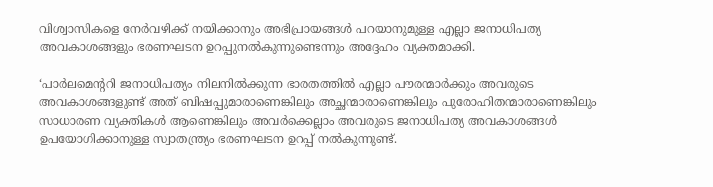വിശ്വാസികളെ നേര്‍വഴിക്ക് നയിക്കാനും അഭിപ്രായങ്ങള്‍ പറയാനുമുള്ള എല്ലാ ജനാധിപത്യ അവകാശങ്ങളും ഭരണഘടന ഉറപ്പുനല്‍കുന്നുണ്ടെന്നും അദ്ദേഹം വ്യക്തമാക്കി.

‘പാര്‍ലമെന്ററി ജനാധിപത്യം നിലനില്‍ക്കുന്ന ഭാരതത്തില്‍ എല്ലാ പൗരന്മാര്‍ക്കും അവരുടെ അവകാശങ്ങളുണ്ട് അത് ബിഷപ്പുമാരാണെങ്കിലും അച്ഛന്മാരാണെങ്കിലും പുരോഹിതന്മാരാണെങ്കിലും സാധാരണ വ്യക്തികള്‍ ആണെങ്കിലും അവര്‍ക്കെല്ലാം അവരുടെ ജനാധിപത്യ അവകാശങ്ങള്‍ ഉപയോഗിക്കാനുള്ള സ്വാതന്ത്ര്യം ഭരണഘടന ഉറപ്പ് നല്‍കുന്നുണ്ട്.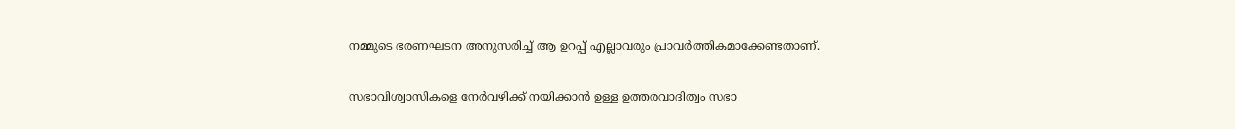നമ്മുടെ ഭരണഘടന അനുസരിച്ച് ആ ഉറപ്പ് എല്ലാവരും പ്രാവര്‍ത്തികമാക്കേണ്ടതാണ്.

സഭാവിശ്വാസികളെ നേര്‍വഴിക്ക് നയിക്കാന്‍ ഉള്ള ഉത്തരവാദിത്വം സഭാ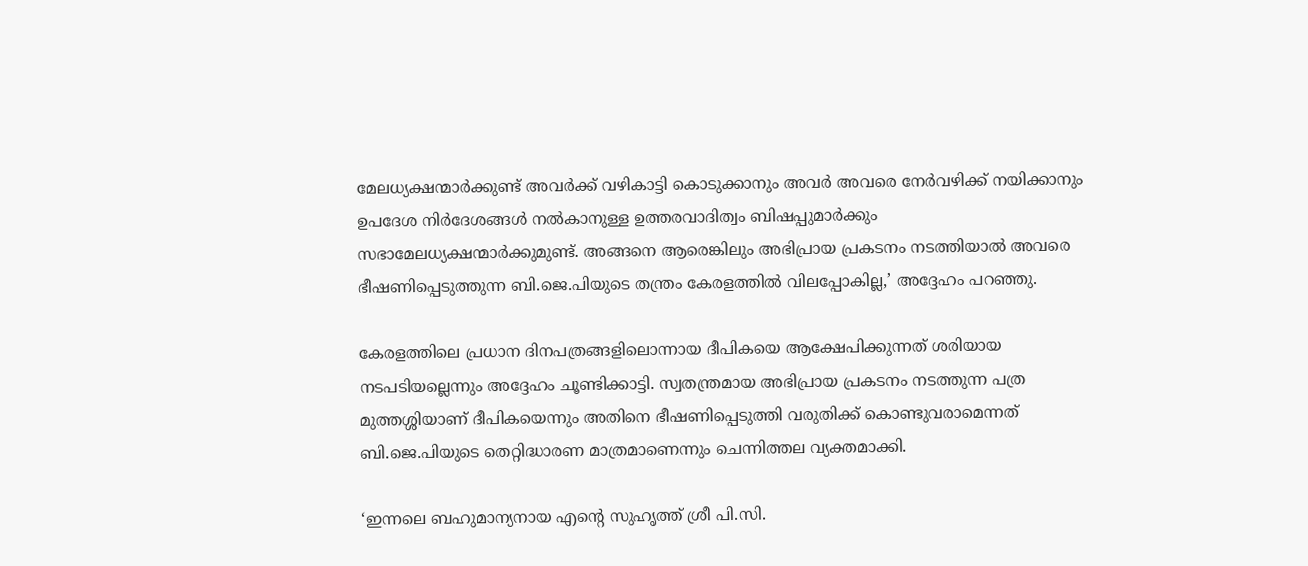മേലധ്യക്ഷന്മാര്‍ക്കുണ്ട് അവര്‍ക്ക് വഴികാട്ടി കൊടുക്കാനും അവര്‍ അവരെ നേര്‍വഴിക്ക് നയിക്കാനും ഉപദേശ നിര്‍ദേശങ്ങള്‍ നല്‍കാനുള്ള ഉത്തരവാദിത്വം ബിഷപ്പുമാര്‍ക്കും സഭാമേലധ്യക്ഷന്മാര്‍ക്കുമുണ്ട്. അങ്ങനെ ആരെങ്കിലും അഭിപ്രായ പ്രകടനം നടത്തിയാല്‍ അവരെ ഭീഷണിപ്പെടുത്തുന്ന ബി.ജെ.പിയുടെ തന്ത്രം കേരളത്തില്‍ വിലപ്പോകില്ല,’ അദ്ദേഹം പറഞ്ഞു.

കേരളത്തിലെ പ്രധാന ദിനപത്രങ്ങളിലൊന്നായ ദീപികയെ ആക്ഷേപിക്കുന്നത് ശരിയായ നടപടിയല്ലെന്നും അദ്ദേഹം ചൂണ്ടിക്കാട്ടി. സ്വതന്ത്രമായ അഭിപ്രായ പ്രകടനം നടത്തുന്ന പത്ര മുത്തശ്ശിയാണ് ദീപികയെന്നും അതിനെ ഭീഷണിപ്പെടുത്തി വരുതിക്ക് കൊണ്ടുവരാമെന്നത് ബി.ജെ.പിയുടെ തെറ്റിദ്ധാരണ മാത്രമാണെന്നും ചെന്നിത്തല വ്യക്തമാക്കി.

‘ഇന്നലെ ബഹുമാന്യനായ എന്റെ സുഹൃത്ത് ശ്രീ പി.സി.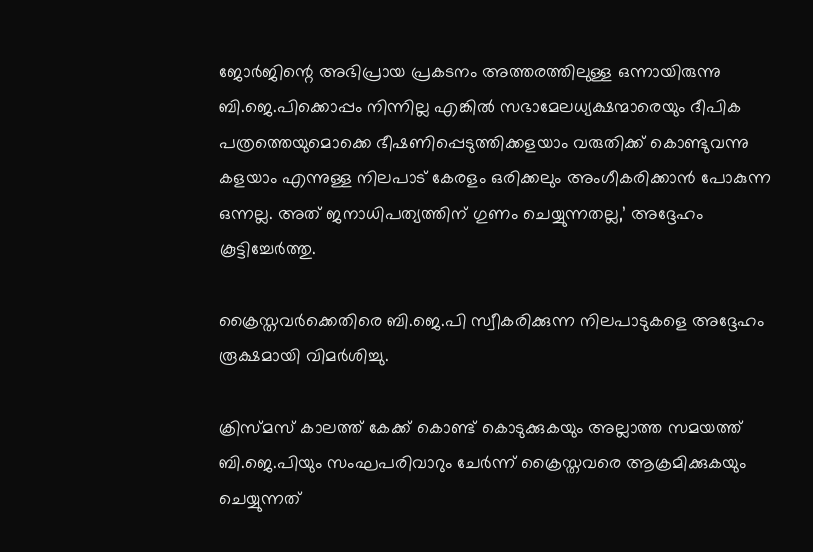ജോര്‍ജിന്റെ അഭിപ്രായ പ്രകടനം അത്തരത്തിലുള്ള ഒന്നായിരുന്നു ബി.ജെ.പിക്കൊപ്പം നിന്നില്ല എങ്കില്‍ സഭാമേലധ്യക്ഷന്മാരെയും ദീപിക പത്രത്തെയുമൊക്കെ ഭീഷണിപ്പെടുത്തിക്കളയാം വരുതിക്ക് കൊണ്ടുവന്നു കളയാം എന്നുള്ള നിലപാട് കേരളം ഒരിക്കലും അംഗീകരിക്കാന്‍ പോകുന്ന ഒന്നല്ല. അത് ജനാധിപത്യത്തിന് ഗുണം ചെയ്യുന്നതല്ല,’ അദ്ദേഹം കൂട്ടിച്ചേര്‍ത്തു.

ക്രൈസ്തവര്‍ക്കെതിരെ ബി.ജെ.പി സ്വീകരിക്കുന്ന നിലപാടുകളെ അദ്ദേഹം രൂക്ഷമായി വിമര്‍ശിച്ചു.

ക്രിസ്മസ് കാലത്ത് കേക്ക് കൊണ്ട് കൊടുക്കുകയും അല്ലാത്ത സമയത്ത് ബി.ജെ.പിയും സംഘപരിവാറും ചേര്‍ന്ന് ക്രൈസ്തവരെ ആക്രമിക്കുകയും ചെയ്യുന്നത്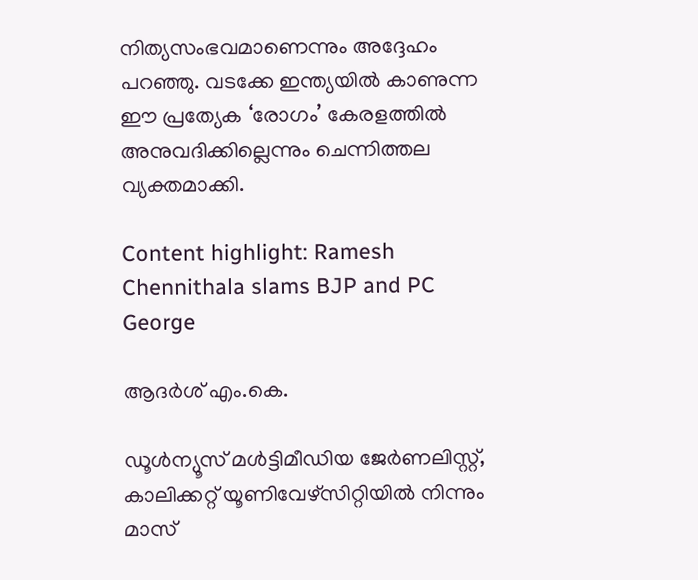നിത്യസംഭവമാണെന്നും അദ്ദേഹം പറഞ്ഞു. വടക്കേ ഇന്ത്യയില്‍ കാണുന്ന ഈ പ്രത്യേക ‘രോഗം’ കേരളത്തില്‍ അനുവദിക്കില്ലെന്നും ചെന്നിത്തല വ്യക്തമാക്കി.

Content highlight: Ramesh Chennithala slams BJP and PC George

ആദര്‍ശ് എം.കെ.

ഡൂള്‍ന്യൂസ് മള്‍ട്ടിമീഡിയ ജേര്‍ണലിസ്റ്റ്, കാലിക്കറ്റ് യൂണിവേഴ്സിറ്റിയില്‍ നിന്നും മാസ്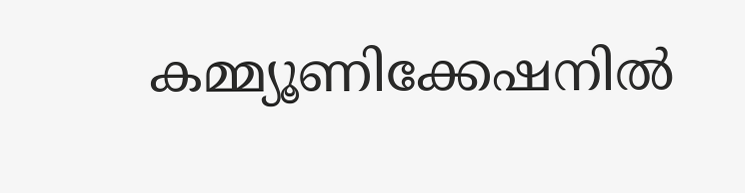കമ്മ്യൂണിക്കേഷനില്‍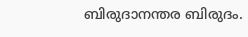ബിരുദാനന്തര ബിരുദം.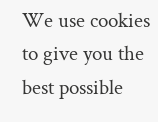We use cookies to give you the best possible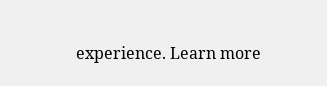experience. Learn more